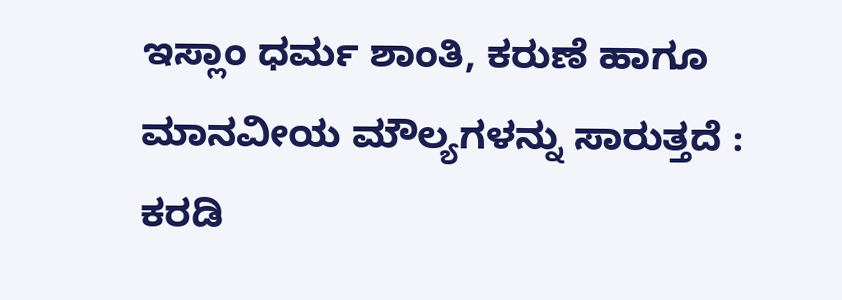ಇಸ್ಲಾಂ ಧರ್ಮ ಶಾಂತಿ, ಕರುಣೆ ಹಾಗೂ ಮಾನವೀಯ ಮೌಲ್ಯಗಳನ್ನು ಸಾರುತ್ತದೆ : ಕರಡಿ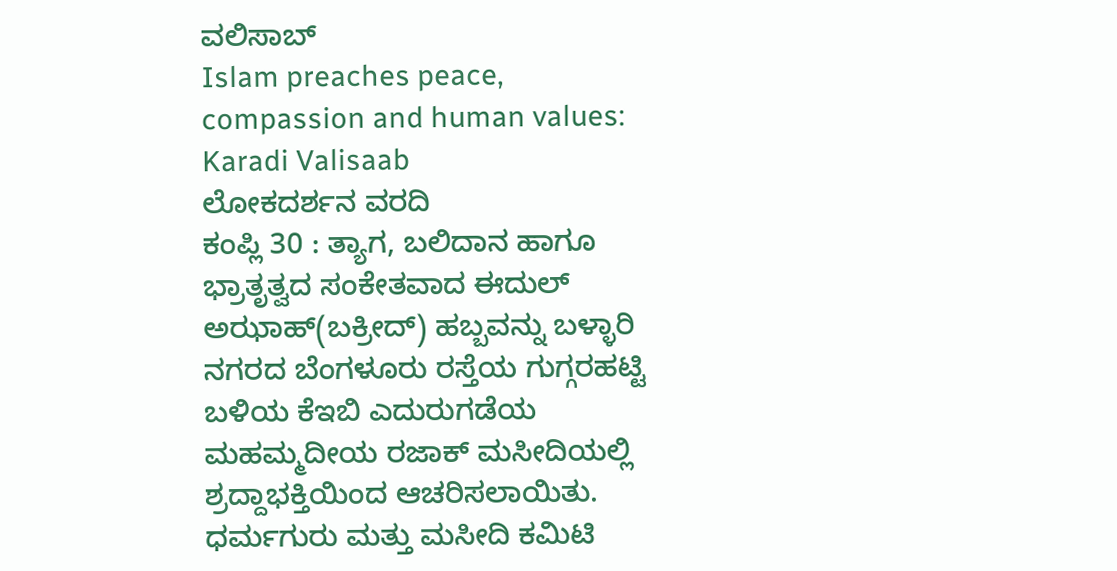ವಲಿಸಾಬ್
Islam preaches peace, compassion and human values: Karadi Valisaab
ಲೋಕದರ್ಶನ ವರದಿ
ಕಂಪ್ಲಿ 30 : ತ್ಯಾಗ, ಬಲಿದಾನ ಹಾಗೂ ಭ್ರಾತೃತ್ವದ ಸಂಕೇತವಾದ ಈದುಲ್ ಅಝಾಹ್(ಬಕ್ರೀದ್) ಹಬ್ಬವನ್ನು ಬಳ್ಳಾರಿ ನಗರದ ಬೆಂಗಳೂರು ರಸ್ತೆಯ ಗುಗ್ಗರಹಟ್ಟಿ ಬಳಿಯ ಕೆಇಬಿ ಎದುರುಗಡೆಯ ಮಹಮ್ಮದೀಯ ರಜಾಕ್ ಮಸೀದಿಯಲ್ಲಿ ಶ್ರದ್ದಾಭಕ್ತಿಯಿಂದ ಆಚರಿಸಲಾಯಿತು. ಧರ್ಮಗುರು ಮತ್ತು ಮಸೀದಿ ಕಮಿಟಿ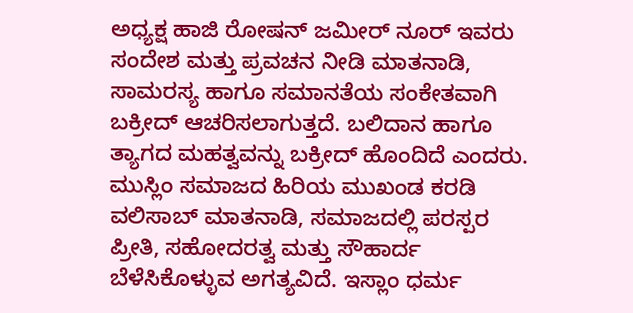ಅಧ್ಯಕ್ಷ ಹಾಜಿ ರೋಷನ್ ಜಮೀರ್ ನೂರ್ ಇವರು ಸಂದೇಶ ಮತ್ತು ಪ್ರವಚನ ನೀಡಿ ಮಾತನಾಡಿ, ಸಾಮರಸ್ಯ ಹಾಗೂ ಸಮಾನತೆಯ ಸಂಕೇತವಾಗಿ ಬಕ್ರೀದ್ ಆಚರಿಸಲಾಗುತ್ತದೆ. ಬಲಿದಾನ ಹಾಗೂ ತ್ಯಾಗದ ಮಹತ್ವವನ್ನು ಬಕ್ರೀದ್ ಹೊಂದಿದೆ ಎಂದರು.
ಮುಸ್ಲಿಂ ಸಮಾಜದ ಹಿರಿಯ ಮುಖಂಡ ಕರಡಿ ವಲಿಸಾಬ್ ಮಾತನಾಡಿ, ಸಮಾಜದಲ್ಲಿ ಪರಸ್ಪರ ಪ್ರೀತಿ, ಸಹೋದರತ್ವ ಮತ್ತು ಸೌಹಾರ್ದ ಬೆಳೆಸಿಕೊಳ್ಳುವ ಅಗತ್ಯವಿದೆ. ಇಸ್ಲಾಂ ಧರ್ಮ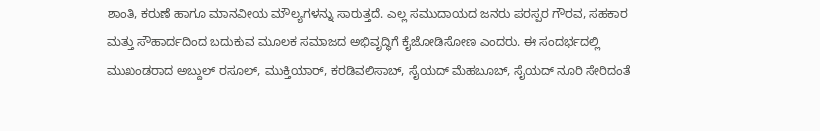ಶಾಂತಿ, ಕರುಣೆ ಹಾಗೂ ಮಾನವೀಯ ಮೌಲ್ಯಗಳನ್ನು ಸಾರುತ್ತದೆ. ಎಲ್ಲ ಸಮುದಾಯದ ಜನರು ಪರಸ್ಪರ ಗೌರವ, ಸಹಕಾರ ಮತ್ತು ಸೌಹಾರ್ದದಿಂದ ಬದುಕುವ ಮೂಲಕ ಸಮಾಜದ ಅಭಿವೃದ್ಧಿಗೆ ಕೈಜೋಡಿಸೋಣ ಎಂದರು. ಈ ಸಂದರ್ಭದಲ್ಲಿ ಮುಖಂಡರಾದ ಅಬ್ದುಲ್ ರಸೂಲ್, ಮುಕ್ತಿಯಾರ್, ಕರಡಿವಲಿಸಾಬ್, ಸೈಯದ್ ಮೆಹಬೂಬ್, ಸೈಯದ್ ನೂರಿ ಸೇರಿದಂತೆ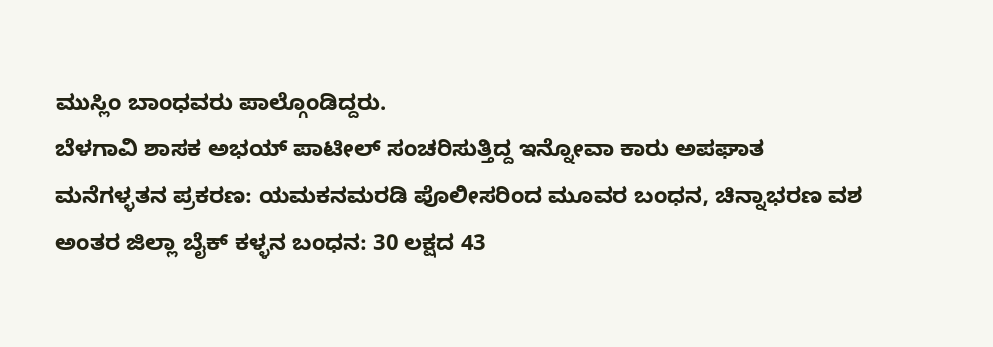ಮುಸ್ಲಿಂ ಬಾಂಧವರು ಪಾಲ್ಗೊಂಡಿದ್ದರು.
ಬೆಳಗಾವಿ ಶಾಸಕ ಅಭಯ್ ಪಾಟೀಲ್ ಸಂಚರಿಸುತ್ತಿದ್ದ ಇನ್ನೋವಾ ಕಾರು ಅಪಘಾತ
ಮನೆಗಳ್ಳತನ ಪ್ರಕರಣ: ಯಮಕನಮರಡಿ ಪೊಲೀಸರಿಂದ ಮೂವರ ಬಂಧನ, ಚಿನ್ನಾಭರಣ ವಶ
ಅಂತರ ಜಿಲ್ಲಾ ಬೈಕ್ ಕಳ್ಳನ ಬಂಧನ: 30 ಲಕ್ಷದ 43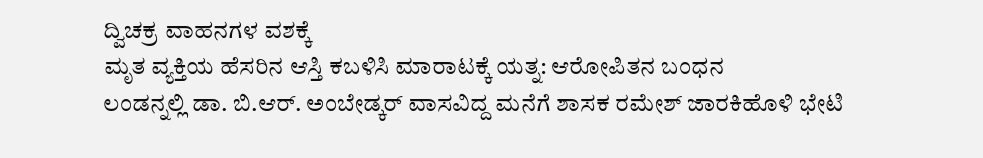ದ್ವಿಚಕ್ರ ವಾಹನಗಳ ವಶಕ್ಕೆ
ಮೃತ ವ್ಯಕ್ತಿಯ ಹೆಸರಿನ ಆಸ್ತಿ ಕಬಳಿಸಿ ಮಾರಾಟಕ್ಕೆ ಯತ್ನ: ಆರೋಪಿತನ ಬಂಧನ
ಲಂಡನ್ನಲ್ಲಿ ಡಾ. ಬಿ.ಆರ್. ಅಂಬೇಡ್ಕರ್ ವಾಸವಿದ್ದ ಮನೆಗೆ ಶಾಸಕ ರಮೇಶ್ ಜಾರಕಿಹೊಳಿ ಭೇಟಿ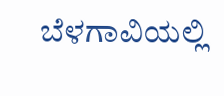ಬೆಳಗಾವಿಯಲ್ಲಿ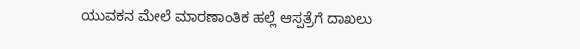ಯುವಕನ ಮೇಲೆ ಮಾರಣಾಂತಿಕ ಹಲ್ಲೆ ಆಸ್ಪತ್ರೆಗೆ ದಾಖಲು